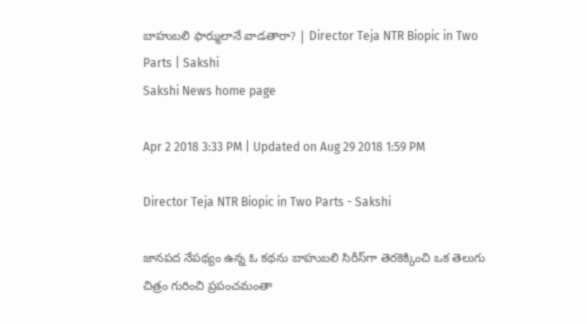బాహుబలి ఫార్ములానే వాడతారా? | Director Teja NTR Biopic in Two Parts | Sakshi
Sakshi News home page

Apr 2 2018 3:33 PM | Updated on Aug 29 2018 1:59 PM

Director Teja NTR Biopic in Two Parts - Sakshi

జానపద నేపథ్యం ఉన్న ఓ కథను బాహుబలి సిరీస్‌గా తెరకెక్కించి ఒక తెలుగు చిత్రం గురించి ప్రపంచమంతా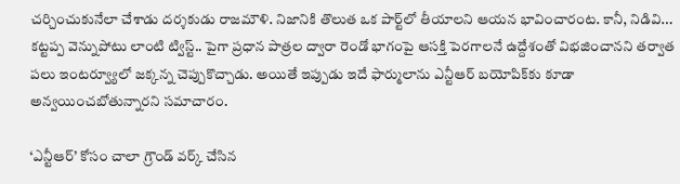చర్చించుకునేలా చేశాడు దర్శకుడు రాజమౌళి. నిజానికి తొలుత ఒక పార్ట్‌లో తీయాలని ఆయన భావించారంట. కానీ, నిడివి... కట్టప్ప వెన్నుపోటు లాంటి ట్విస్ట్‌.. పైగా ప్రధాన పాత్రల ద్వారా రెండో భాగంపై ఆసక్తి పెరగాలనే ఉద్దేశంతో విభజించానని తర్వాత పలు ఇంటర్వ్యూలో జక్కన్న చెప్పుకొచ్చాడు. అయితే ఇప్పుడు ఇదే ఫార్ములాను ఎన్టీఆర్‌ బయోపిక్‌కు కూడా అన్వయించబోతున్నారని సమాచారం.

‘ఎన్టీఆర్‌’ కోసం చాలా గ్రౌండ్‌ వర్క్‌ చేసిన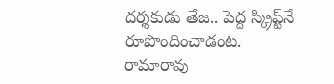దర్శకుడు తేజ.. పెద్ద స్క్రిప్ట్‌నే రూపొందించాడంట. రామారావు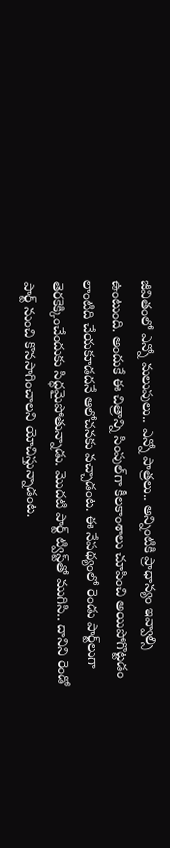జీవితంలో ఎన్నో మలుపులు.. ఎన్నో పాత్రలు.. అన్నింటికి ప్రాధాన్యం ఇవ్వాల్సి ఉంటుంది. అందుకే ఈ చిత్రాన్ని సింపుల్‌గా కీలకాంశాలు చూపించి అయిపోగొట్టడం లాంటిది చేయకూడదనే ఆలోచనకు వచ్చాడంట. ఈ నేపథ్యంలో రెండు పార్ట్‌లుగా తెరకెక్కించేందుకు సిద్ధమైపోతున్నాడు. మొదటి పార్ట్‌ ట్విస్ట్‌తో ముగిసి.. దానిని రెండో పార్ట్‌ నుంచి కొనసాగించాలని యోచిస్తున్నాడంట.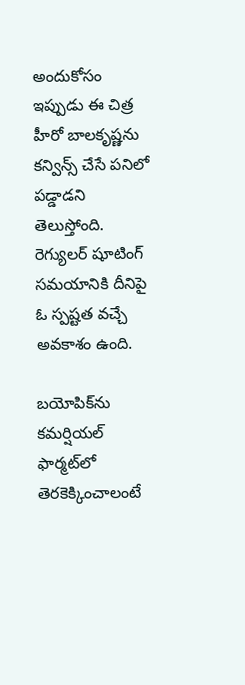అందుకోసం ఇప్పుడు ఈ చిత్ర హీరో బాలకృష్ణను కన్విన్స్‌ చేసే పనిలో పడ్డాడని తెలుస్తోంది. రెగ్యులర్‌ షూటింగ్‌ సమయానికి దీనిపై ఓ స్పష్టత వచ్చే అవకాశం ఉంది.

బయోపిక్‌ను కమర్షియల్‌ ఫార్మట్‌లో తెరకెక్కించాలంటే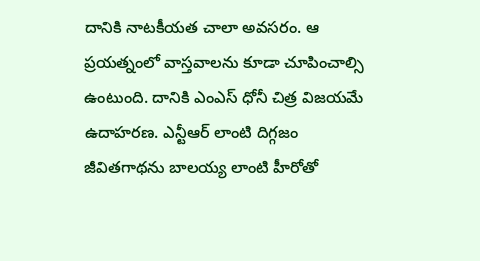దానికి నాటకీయత చాలా అవసరం. ఆ ప్రయత్నంలో వాస్తవాలను కూడా చూపించాల్సి ఉంటుంది. దానికి ఎంఎస్‌ ధోనీ చిత్ర విజయమే ఉదాహరణ. ఎన్టీఆర్‌ లాంటి దిగ్గజం జీవితగాథను బాలయ్య లాంటి హీరోతో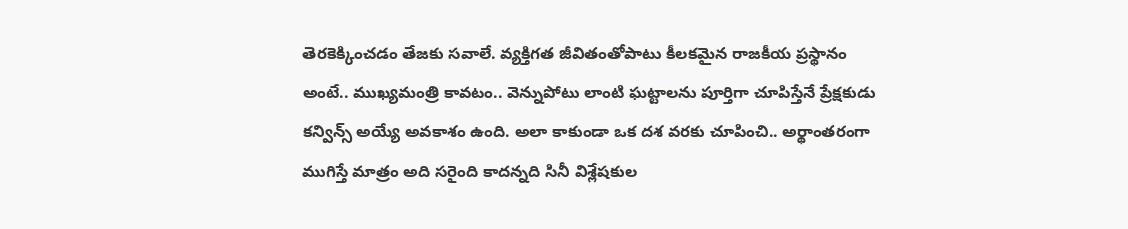తెరకెక్కించడం తేజకు సవాలే. వ్యక్తిగత జీవితంతోపాటు కీలకమైన రాజకీయ ప్రస్థానం అంటే.. ముఖ్యమంత్రి కావటం.. వెన్నుపోటు లాంటి ఘట్టాలను పూర్తిగా చూపిస్తేనే ప్రేక్షకుడు కన్విన్స్‌ అయ్యే అవకాశం ఉంది. అలా కాకుండా ఒక దశ వరకు చూపించి.. అర్థాంతరంగా ముగిస్తే మాత్రం అది సరైంది కాదన్నది సినీ విశ్లేషకుల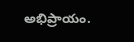అభిప్రాయం.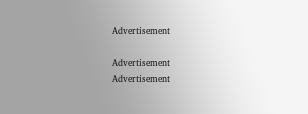Advertisement

Advertisement
Advertisement